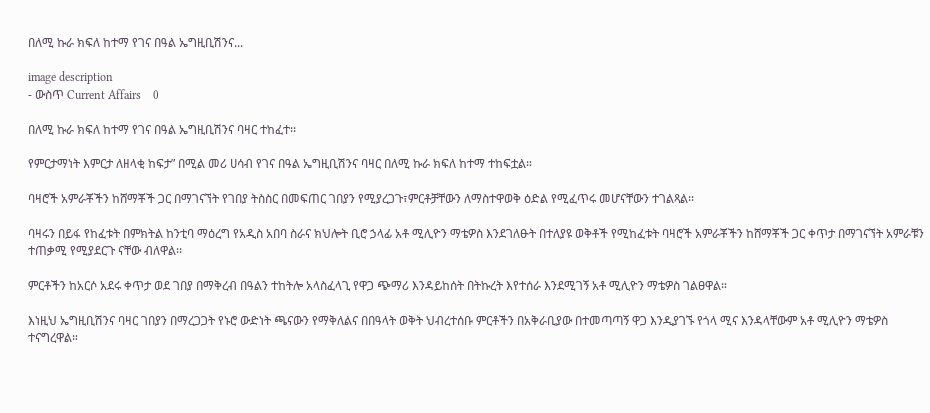በለሚ ኩራ ክፍለ ከተማ የገና በዓል ኤግዚቢሽንና...

image description
- ውስጥ Current Affairs    0

በለሚ ኩራ ክፍለ ከተማ የገና በዓል ኤግዚቢሽንና ባዛር ተከፈተ፡፡

የምርታማነት እምርታ ለዘላቂ ከፍታ” በሚል መሪ ሀሳብ የገና በዓል ኤግዚቢሽንና ባዛር በለሚ ኩራ ክፍለ ከተማ ተከፍቷል።

ባዛሮች አምራቾችን ከሸማቾች ጋር በማገናኘት የገበያ ትስስር በመፍጠር ገበያን የሚያረጋጉ፣ምርቶቻቸውን ለማስተዋወቅ ዕድል የሚፈጥሩ መሆናቸውን ተገልጻል፡፡

ባዛሩን በይፋ የከፈቱት በምክትል ከንቲባ ማዕረግ የአዲስ አበባ ስራና ክህሎት ቢሮ ኃላፊ አቶ ሚሊዮን ማቴዎስ እንደገለፁት በተለያዩ ወቅቶች የሚከፈቱት ባዛሮች አምራቾችን ከሸማቾች ጋር ቀጥታ በማገናኘት አምራቹን ተጠቃሚ የሚያደርጉ ናቸው ብለዋል፡፡

ምርቶችን ከአርሶ አደሩ ቀጥታ ወደ ገበያ በማቅረብ በዓልን ተከትሎ አላስፈላጊ የዋጋ ጭማሪ እንዳይከሰት በትኩረት እየተሰራ እንደሚገኝ አቶ ሚሊዮን ማቴዎስ ገልፀዋል።

እነዚህ ኤግዚቢሽንና ባዛር ገበያን በማረጋጋት የኑሮ ውድነት ጫናውን የማቅለልና በበዓላት ወቅት ህብረተሰቡ ምርቶችን በአቅራቢያው በተመጣጣኝ ዋጋ እንዲያገኙ የጎላ ሚና እንዳላቸውም አቶ ሚሊዮን ማቴዎስ ተናግረዋል።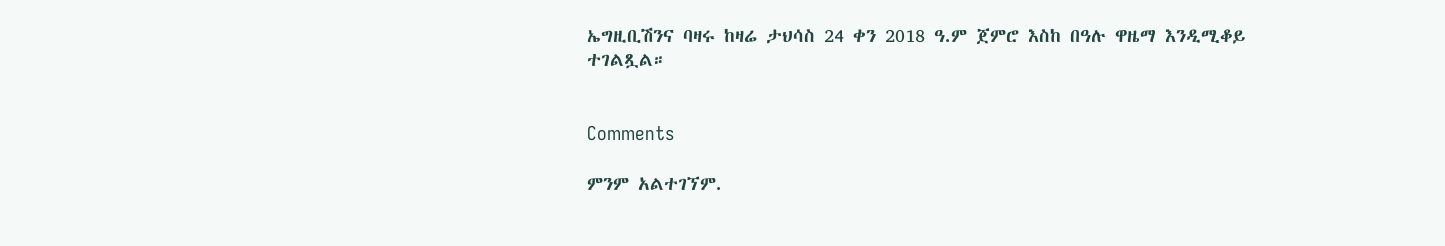ኤግዚቢሽንና ባዛሩ ከዛሬ ታህሳስ 24 ቀን 2018 ዓ.ም ጀምሮ እስከ በዓሉ ዋዜማ እንዲሚቆይ ተገልጿል።


Comments

ምንም አልተገኘም.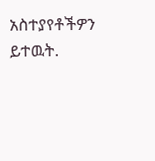አስተያየቶችዎን ይተዉት.